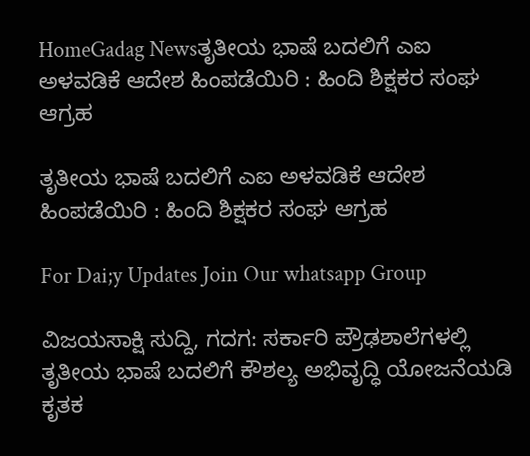HomeGadag Newsತೃತೀಯ ಭಾಷೆ ಬದಲಿಗೆ ಎಐ ಅಳವಡಿಕೆ ಆದೇಶ ಹಿಂಪಡೆಯಿರಿ : ಹಿಂದಿ ಶಿಕ್ಷಕರ ಸಂಘ ಆಗ್ರಹ

ತೃತೀಯ ಭಾಷೆ ಬದಲಿಗೆ ಎಐ ಅಳವಡಿಕೆ ಆದೇಶ ಹಿಂಪಡೆಯಿರಿ : ಹಿಂದಿ ಶಿಕ್ಷಕರ ಸಂಘ ಆಗ್ರಹ

For Dai;y Updates Join Our whatsapp Group

ವಿಜಯಸಾಕ್ಷಿ ಸುದ್ದಿ, ಗದಗ: ಸರ್ಕಾರಿ ಪ್ರೌಢಶಾಲೆಗಳಲ್ಲಿ ತೃತೀಯ ಭಾಷೆ ಬದಲಿಗೆ ಕೌಶಲ್ಯ ಅಭಿವೃದ್ಧಿ ಯೋಜನೆಯಡಿ ಕೃತಕ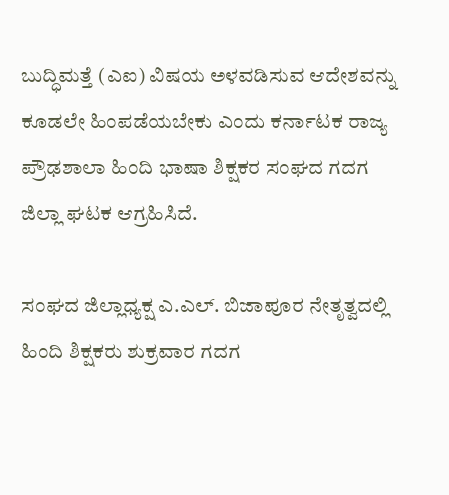ಬುದ್ಧಿಮತ್ತೆ (ಎಐ) ವಿಷಯ ಅಳವಡಿಸುವ ಆದೇಶವನ್ನು ಕೂಡಲೇ ಹಿಂಪಡೆಯಬೇಕು ಎಂದು ಕರ್ನಾಟಕ ರಾಜ್ಯ ಪ್ರೌಢಶಾಲಾ ಹಿಂದಿ ಭಾಷಾ ಶಿಕ್ಷಕರ ಸಂಘದ ಗದಗ ಜಿಲ್ಲಾ ಘಟಕ ಆಗ್ರಹಿಸಿದೆ.

ಸಂಘದ ಜಿಲ್ಲಾಧ್ಯಕ್ಷ ಎ.ಎಲ್. ಬಿಜಾಪೂರ ನೇತೃತ್ವದಲ್ಲಿ ಹಿಂದಿ ಶಿಕ್ಷಕರು ಶುಕ್ರವಾರ ಗದಗ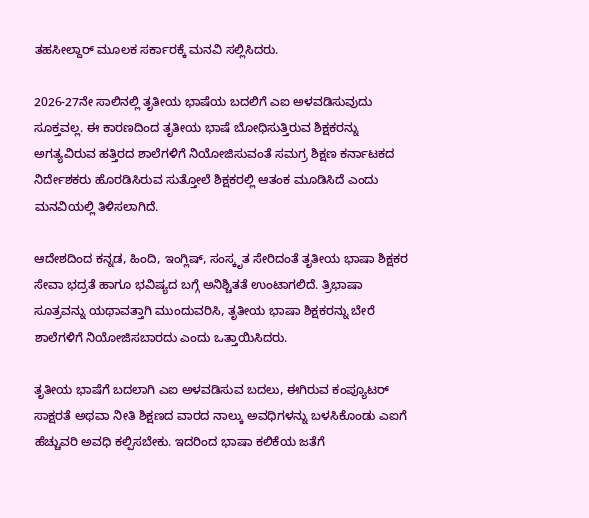ತಹಸೀಲ್ದಾರ್ ಮೂಲಕ ಸರ್ಕಾರಕ್ಕೆ ಮನವಿ ಸಲ್ಲಿಸಿದರು.

2026-27ನೇ ಸಾಲಿನಲ್ಲಿ ತೃತೀಯ ಭಾಷೆಯ ಬದಲಿಗೆ ಎಐ ಅಳವಡಿಸುವುದು ಸೂಕ್ತವಲ್ಲ. ಈ ಕಾರಣದಿಂದ ತೃತೀಯ ಭಾಷೆ ಬೋಧಿಸುತ್ತಿರುವ ಶಿಕ್ಷಕರನ್ನು ಅಗತ್ಯವಿರುವ ಹತ್ತಿರದ ಶಾಲೆಗಳಿಗೆ ನಿಯೋಜಿಸುವಂತೆ ಸಮಗ್ರ ಶಿಕ್ಷಣ ಕರ್ನಾಟಕದ ನಿರ್ದೇಶಕರು ಹೊರಡಿಸಿರುವ ಸುತ್ತೋಲೆ ಶಿಕ್ಷಕರಲ್ಲಿ ಆತಂಕ ಮೂಡಿಸಿದೆ ಎಂದು ಮನವಿಯಲ್ಲಿ ತಿಳಿಸಲಾಗಿದೆ.

ಆದೇಶದಿಂದ ಕನ್ನಡ, ಹಿಂದಿ, ಇಂಗ್ಲಿಷ್, ಸಂಸ್ಕೃತ ಸೇರಿದಂತೆ ತೃತೀಯ ಭಾಷಾ ಶಿಕ್ಷಕರ ಸೇವಾ ಭದ್ರತೆ ಹಾಗೂ ಭವಿಷ್ಯದ ಬಗ್ಗೆ ಅನಿಶ್ಚಿತತೆ ಉಂಟಾಗಲಿದೆ. ತ್ರಿಭಾಷಾ ಸೂತ್ರವನ್ನು ಯಥಾವತ್ತಾಗಿ ಮುಂದುವರಿಸಿ, ತೃತೀಯ ಭಾಷಾ ಶಿಕ್ಷಕರನ್ನು ಬೇರೆ ಶಾಲೆಗಳಿಗೆ ನಿಯೋಜಿಸಬಾರದು ಎಂದು ಒತ್ತಾಯಿಸಿದರು.

ತೃತೀಯ ಭಾಷೆಗೆ ಬದಲಾಗಿ ಎಐ ಅಳವಡಿಸುವ ಬದಲು, ಈಗಿರುವ ಕಂಪ್ಯೂಟರ್ ಸಾಕ್ಷರತೆ ಅಥವಾ ನೀತಿ ಶಿಕ್ಷಣದ ವಾರದ ನಾಲ್ಕು ಅವಧಿಗಳನ್ನು ಬಳಸಿಕೊಂಡು ಎಐಗೆ ಹೆಚ್ಚುವರಿ ಅವಧಿ ಕಲ್ಪಿಸಬೇಕು. ಇದರಿಂದ ಭಾಷಾ ಕಲಿಕೆಯ ಜತೆಗೆ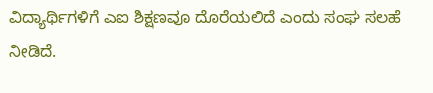ವಿದ್ಯಾರ್ಥಿಗಳಿಗೆ ಎಐ ಶಿಕ್ಷಣವೂ ದೊರೆಯಲಿದೆ ಎಂದು ಸಂಘ ಸಲಹೆ ನೀಡಿದೆ.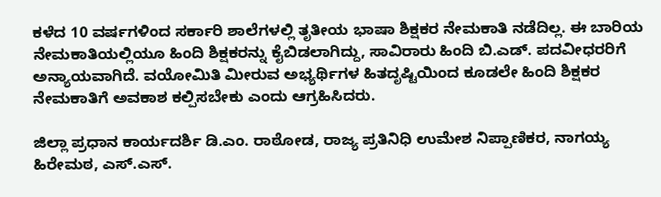ಕಳೆದ 10 ವರ್ಷಗಳಿಂದ ಸರ್ಕಾರಿ ಶಾಲೆಗಳಲ್ಲಿ ತೃತೀಯ ಭಾಷಾ ಶಿಕ್ಷಕರ ನೇಮಕಾತಿ ನಡೆದಿಲ್ಲ. ಈ ಬಾರಿಯ ನೇಮಕಾತಿಯಲ್ಲಿಯೂ ಹಿಂದಿ ಶಿಕ್ಷಕರನ್ನು ಕೈಬಿಡಲಾಗಿದ್ದು, ಸಾವಿರಾರು ಹಿಂದಿ ಬಿ.ಎಡ್. ಪದವೀಧರರಿಗೆ ಅನ್ಯಾಯವಾಗಿದೆ. ವಯೋಮಿತಿ ಮೀರುವ ಅಭ್ಯರ್ಥಿಗಳ ಹಿತದೃಷ್ಟಿಯಿಂದ ಕೂಡಲೇ ಹಿಂದಿ ಶಿಕ್ಷಕರ ನೇಮಕಾತಿಗೆ ಅವಕಾಶ ಕಲ್ಪಿಸಬೇಕು ಎಂದು ಆಗ್ರಹಿಸಿದರು.

ಜಿಲ್ಲಾ ಪ್ರಧಾನ ಕಾರ್ಯದರ್ಶಿ ಡಿ.ಎಂ. ರಾಠೋಡ, ರಾಜ್ಯ ಪ್ರತಿನಿಧಿ ಉಮೇಶ ನಿಪ್ಪಾಣಿಕರ, ನಾಗಯ್ಯ ಹಿರೇಮಠ, ಎಸ್.ಎಸ್.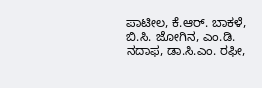ಪಾಟೀಲ, ಕೆ.ಆರ್. ಬಾಕಳೆ, ಬಿ.ಸಿ. ಜೋಗಿನ, ಎಂ.ಡಿ. ನದಾಫ, ಡಾ.ಸಿ.ಎಂ. ರಫೀ,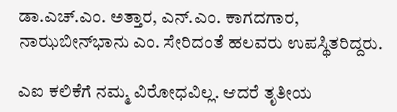ಡಾ.ಎಚ್.ಎಂ. ಅತ್ತಾರ, ಎನ್.ಎಂ. ಕಾಗದಗಾರ, ನಾಝಬೀನ್‌ಭಾನು ಎಂ. ಸೇರಿದಂತೆ ಹಲವರು ಉಪಸ್ಥಿತರಿದ್ದರು.

ಎಐ ಕಲಿಕೆಗೆ ನಮ್ಮ ವಿರೋಧವಿಲ್ಲ. ಆದರೆ ತೃತೀಯ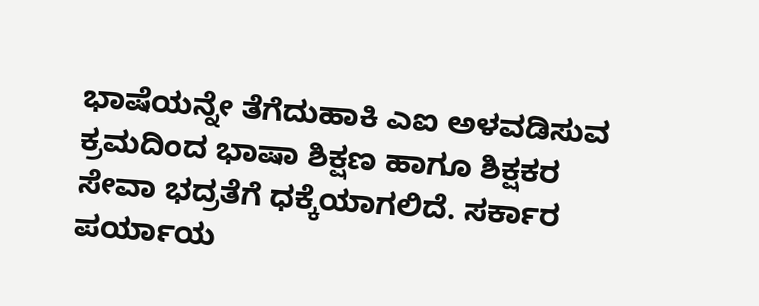ಭಾಷೆಯನ್ನೇ ತೆಗೆದುಹಾಕಿ ಎಐ ಅಳವಡಿಸುವ ಕ್ರಮದಿಂದ ಭಾಷಾ ಶಿಕ್ಷಣ ಹಾಗೂ ಶಿಕ್ಷಕರ ಸೇವಾ ಭದ್ರತೆಗೆ ಧಕ್ಕೆಯಾಗಲಿದೆ. ಸರ್ಕಾರ ಪರ್ಯಾಯ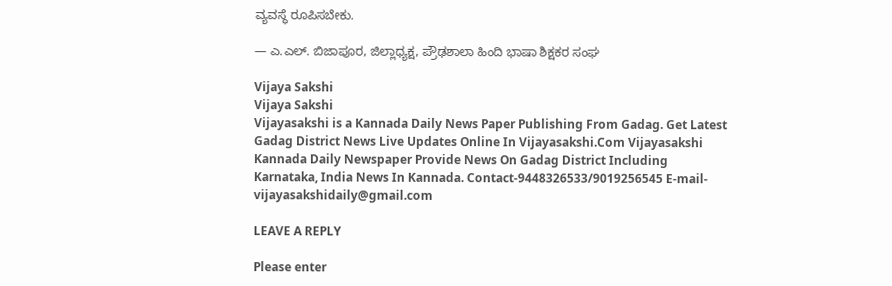ವ್ಯವಸ್ಥೆ ರೂಪಿಸಬೇಕು.

— ಎ.ಎಲ್. ಬಿಜಾಪೂರ, ಜಿಲ್ಲಾಧ್ಯಕ್ಷ, ಪ್ರೌಢಶಾಲಾ ಹಿಂದಿ ಭಾಷಾ ಶಿಕ್ಷಕರ ಸಂಘ

Vijaya Sakshi
Vijaya Sakshi
Vijayasakshi is a Kannada Daily News Paper Publishing From Gadag. Get Latest Gadag District News Live Updates Online In Vijayasakshi.Com Vijayasakshi Kannada Daily Newspaper Provide News On Gadag District Including Karnataka, India News In Kannada. Contact-9448326533/9019256545 E-mail-vijayasakshidaily@gmail.com

LEAVE A REPLY

Please enter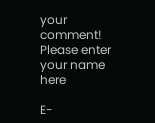your comment!
Please enter your name here

E-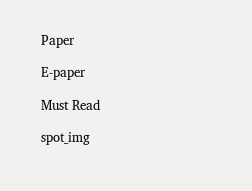Paper

E-paper

Must Read

spot_img